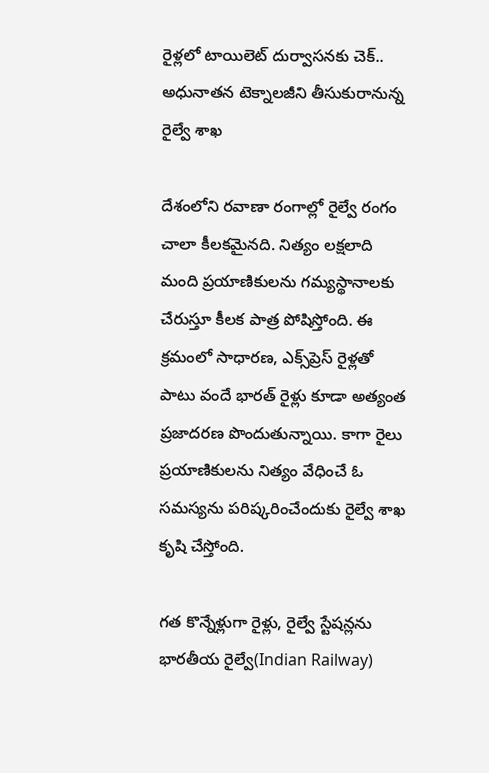రైళ్లలో టాయిలెట్‌ దుర్వాసనకు చెక్‌.. అధునాతన టెక్నాలజీని తీసుకురానున్న రైల్వే శాఖ

దేశంలోని రవాణా రంగాల్లో రైల్వే రంగం చాలా కీలకమైనది. నిత్యం లక్షలాది మంది ప్రయాణికులను గమ్యస్థానాలకు చేరుస్తూ కీలక పాత్ర పోషిస్తోంది. ఈ క్రమంలో సాధారణ, ఎక్స్‌ప్రెస్‌ రైళ్లతో పాటు వందే భారత్‌ రైళ్లు కూడా అత్యంత ప్రజాదరణ పొందుతున్నాయి. కాగా రైలు ప్రయాణికులను నిత్యం వేధించే ఓ సమస్యను పరిష్కరించేందుకు రైల్వే శాఖ కృషి చేస్తోంది.

గత కొన్నేళ్లుగా రైళ్లు, రైల్వే స్టేషన్లను భారతీయ రైల్వే(Indian Railway)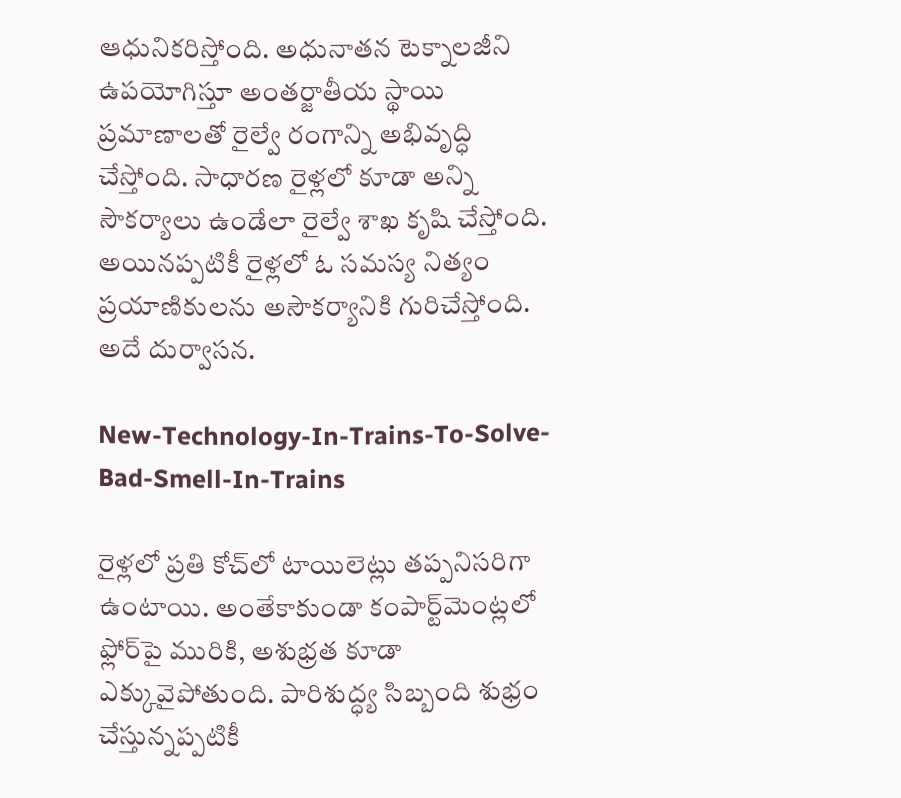ఆధునికరిస్తోంది. అధునాతన టెక్నాలజీని ఉపయోగిస్తూ అంతర్జాతీయ స్థాయి ప్రమాణాలతో రైల్వే రంగాన్ని అభివృద్ధి చేస్తోంది. సాధారణ రైళ్లలో కూడా అన్ని సౌకర్యాలు ఉండేలా రైల్వే శాఖ కృషి చేస్తోంది. అయినప్పటికీ రైళ్లలో ఓ సమస్య నిత్యం ప్రయాణికులను అసౌకర్యానికి గురిచేస్తోంది. అదే దుర్వాసన.

New-Technology-In-Trains-To-Solve-Bad-Smell-In-Trains

రైళ్లలో ప్రతి కోచ్‌లో టాయిలెట్లు తప్పనిసరిగా ఉంటాయి. అంతేకాకుండా కంపార్ట్‌మెంట్లలో ఫ్లోర్‌పై మురికి, అశుభ్రత కూడా ఎక్కువైపోతుంది. పారిశుద్ధ్య సిబ్బంది శుభ్రం చేస్తున్నప్పటికీ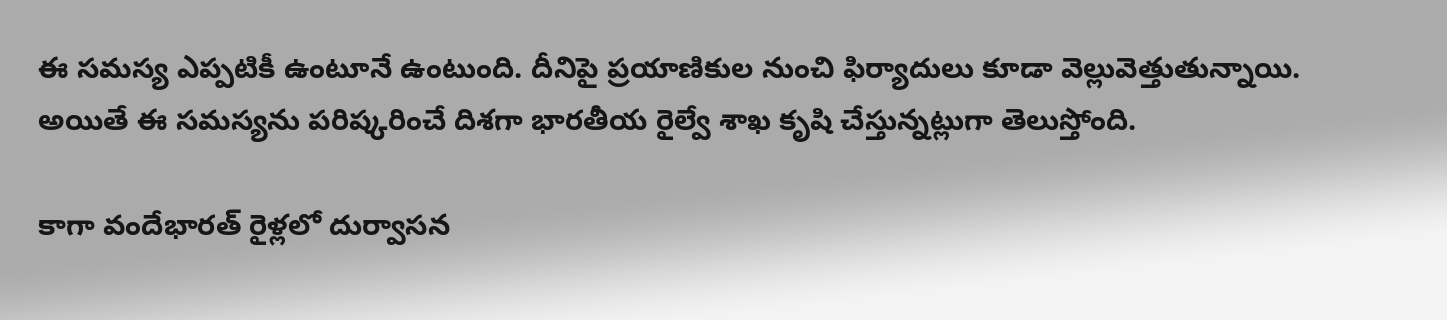ఈ సమస్య ఎప్పటికీ ఉంటూనే ఉంటుంది. దీనిపై ప్రయాణికుల నుంచి ఫిర్యాదులు కూడా వెల్లువెత్తుతున్నాయి. అయితే ఈ సమస్యను పరిష్కరించే దిశగా భారతీయ రైల్వే శాఖ కృషి చేస్తున్నట్లుగా తెలుస్తోంది.

కాగా వందేభారత్‌ రైళ్లలో దుర్వాసన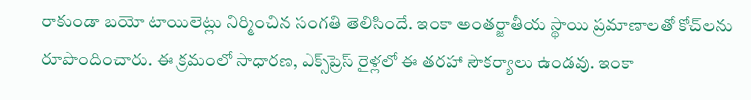రాకుండా బయో టాయిలెట్లు నిర్మించిన సంగతి తెలిసిందే. ఇంకా అంతర్జాతీయ స్థాయి ప్రమాణాలతో కోచ్‌లను రూపొందించారు. ఈ క్రమంలో సాధారణ, ఎక్స్‌ప్రెస్‌ రైళ్లలో ఈ తరహా సౌకర్యాలు ఉండవు. ఇంకా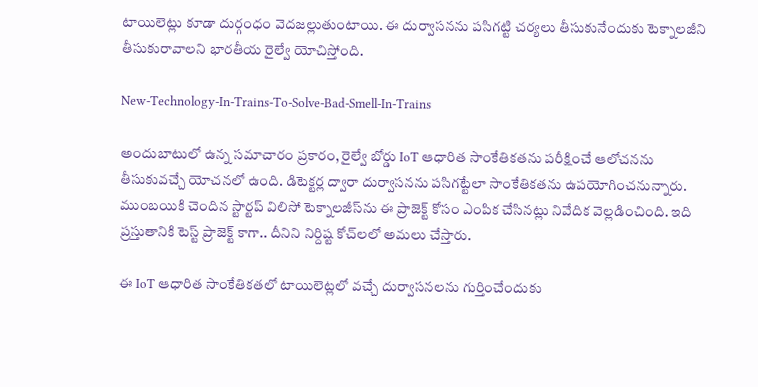టాయిలెట్లు కూడా దుర్గంధం వెదజల్లుతుంటాయి. ఈ దుర్వాసనను పసిగట్టి చర్యలు తీసుకునేందుకు టెక్నాలజీని తీసుకురావాలని భారతీయ రైల్వే యోచిస్తోంది.

New-Technology-In-Trains-To-Solve-Bad-Smell-In-Trains

అందుబాటులో ఉన్న సమాచారం ప్రకారం, రైల్వే బోర్డు IoT ఆధారిత సాంకేతికతను పరీక్షించే ఆలోచనను తీసుకువచ్చే యోచనలో ఉంది. డిటెక్టర్ల ద్వారా దుర్వాసనను పసిగట్టేలా సాంకేతికతను ఉపయోగించనున్నారు. ముంబయికి చెందిన స్టార్టప్ విలిసో టెక్నాలజీస్‌ను ఈ ప్రాజెక్ట్ కోసం ఎంపిక చేసినట్లు నివేదిక వెల్లడించింది. ఇది ప్రస్తుతానికి టెస్ట్ ప్రాజెక్ట్ కాగా.. దీనిని నిర్దిష్ట కోచ్‌లలో అమలు చేస్తారు.

ఈ IoT ఆధారిత సాంకేతికతలో టాయిలెట్లలో వచ్చే దుర్వాసనలను గుర్తించేందుకు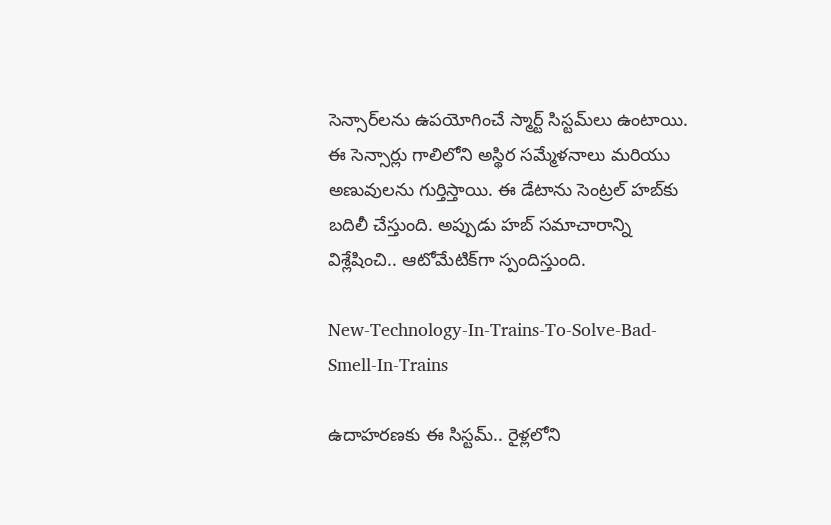సెన్సార్‌లను ఉపయోగించే స్మార్ట్ సిస్టమ్‌లు ఉంటాయి. ఈ సెన్సార్లు గాలిలోని అస్థిర సమ్మేళనాలు మరియు అణువులను గుర్తిస్తాయి. ఈ డేటాను సెంట్రల్ హబ్‌కు బదిలీ చేస్తుంది. అప్పుడు హబ్ సమాచారాన్ని విశ్లేషించి.. ఆటోమేటిక్‌గా స్పందిస్తుంది.

New-Technology-In-Trains-To-Solve-Bad-Smell-In-Trains

ఉదాహరణకు ఈ సిస్టమ్‌.. రైళ్లలోని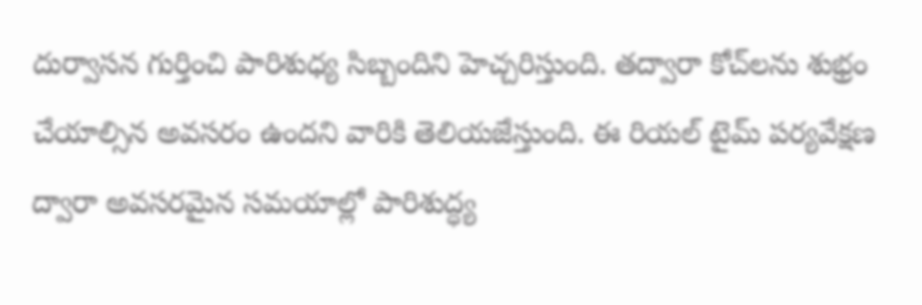దుర్వాసన గుర్తించి పారిశుధ్య సిబ్బందిని హెచ్చరిస్తుంది. తద్వారా కోచ్‌లను శుభ్రం చేయాల్సిన అవసరం ఉందని వారికి తెలియజేస్తుంది. ఈ రియల్‌ టైమ్‌ పర్యవేక్షణ ద్వారా అవసరమైన సమయాల్లో పారిశుద్ధ్య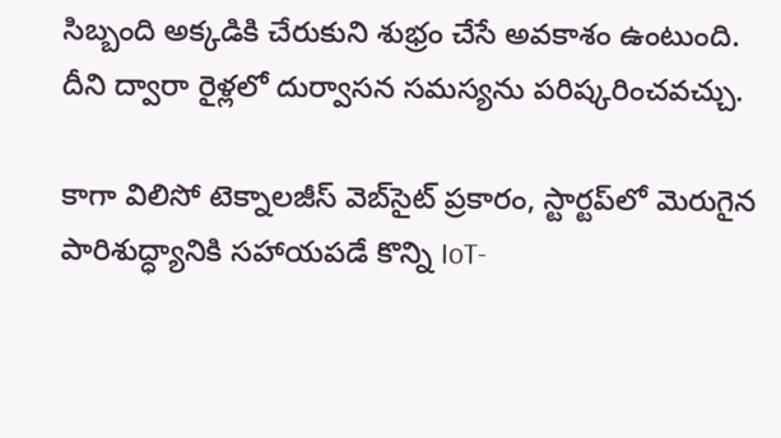సిబ్బంది అక్కడికి చేరుకుని శుభ్రం చేసే అవకాశం ఉంటుంది. దీని ద్వారా రైళ్లలో దుర్వాసన సమస్యను పరిష్కరించవచ్చు.

కాగా విలిసో టెక్నాలజీస్ వెబ్‌సైట్ ప్రకారం, స్టార్టప్‌లో మెరుగైన పారిశుద్ధ్యానికి సహాయపడే కొన్ని IoT-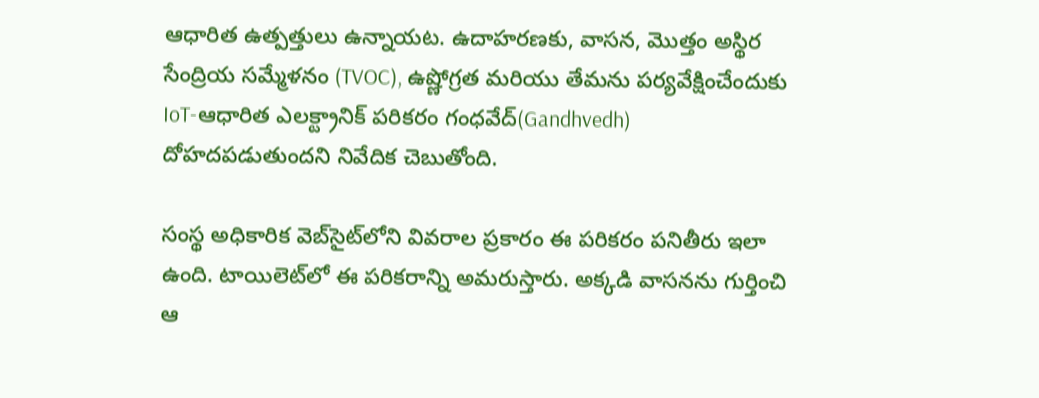ఆధారిత ఉత్పత్తులు ఉన్నాయట. ఉదాహరణకు, వాసన, మొత్తం అస్థిర సేంద్రియ సమ్మేళనం (TVOC), ఉష్ణోగ్రత మరియు తేమను పర్యవేక్షించేందుకు IoT-ఆధారిత ఎలక్ట్రానిక్ పరికరం గంధవేద్‌(Gandhvedh) దోహదపడుతుందని నివేదిక చెబుతోంది.

సంస్థ అధికారిక వెబ్‌సైట్‌లోని వివరాల ప్రకారం ఈ పరికరం పనితీరు ఇలా ఉంది. టాయిలెట్‌లో ఈ పరికరాన్ని అమరుస్తారు. అక్కడి వాసనను గుర్తించి ఆ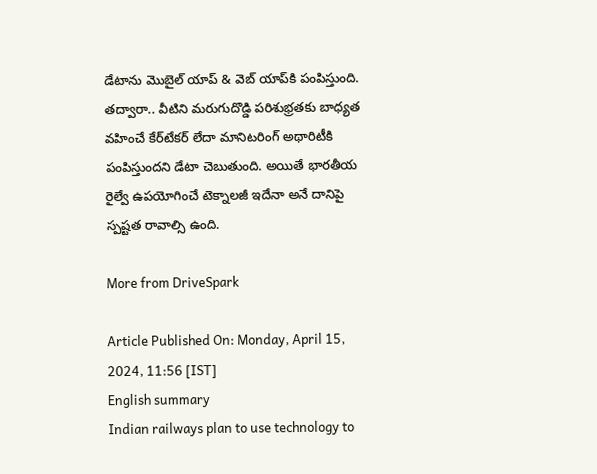డేటాను మొబైల్ యాప్ & వెబ్ యాప్‌కి పంపిస్తుంది. తద్వారా.. వీటిని మరుగుదొడ్డి పరిశుభ్రతకు బాధ్యత వహించే కేర్‌టేకర్ లేదా మానిటరింగ్ అథారిటీకి పంపిస్తుందని డేటా చెబుతుంది. అయితే భారతీయ రైల్వే ఉపయోగించే టెక్నాలజీ ఇదేనా అనే దానిపై స్పష్టత రావాల్సి ఉంది.

More from DriveSpark

Article Published On: Monday, April 15, 2024, 11:56 [IST]
English summary
Indian railways plan to use technology to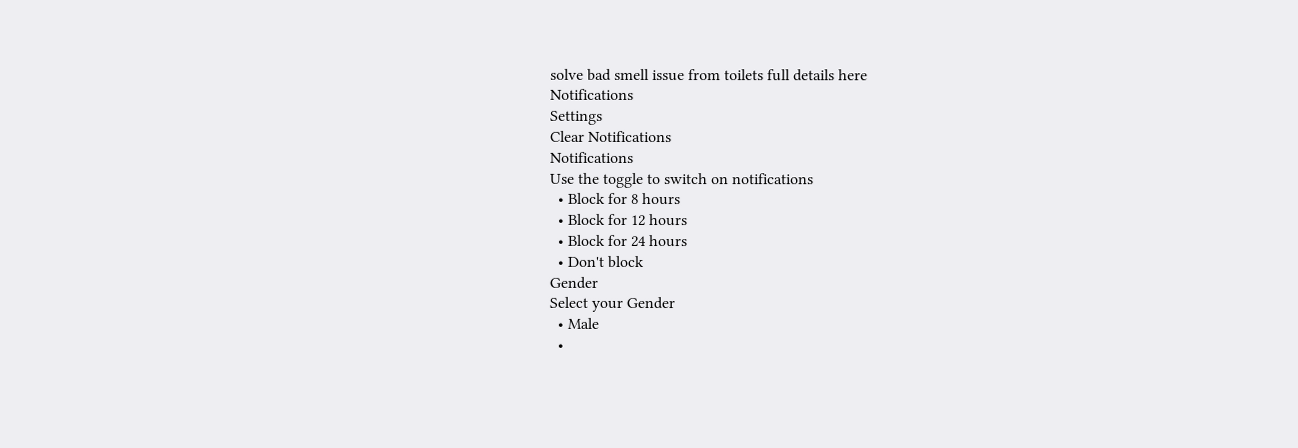solve bad smell issue from toilets full details here
Notifications
Settings
Clear Notifications
Notifications
Use the toggle to switch on notifications
  • Block for 8 hours
  • Block for 12 hours
  • Block for 24 hours
  • Don't block
Gender
Select your Gender
  • Male
  •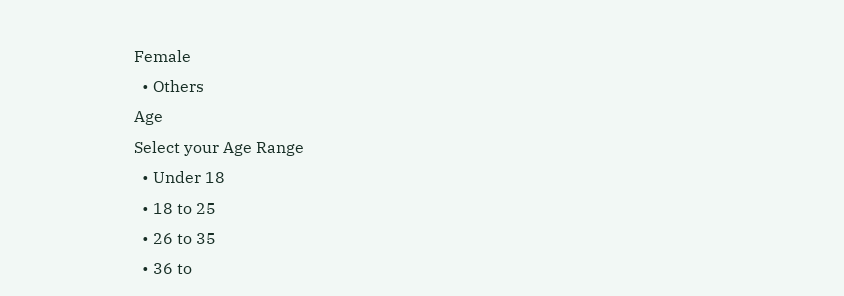Female
  • Others
Age
Select your Age Range
  • Under 18
  • 18 to 25
  • 26 to 35
  • 36 to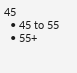45
  • 45 to 55
  • 55+